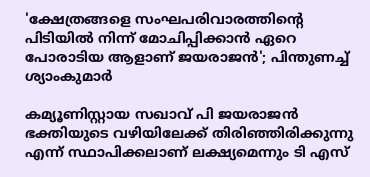'ക്ഷേത്രങ്ങളെ സംഘപരിവാരത്തിന്റെ പിടിയിൽ നിന്ന് മോചിപ്പിക്കാൻ ഏറെ പോരാടിയ ആളാണ് ജയരാജൻ'; പിന്തുണച്ച് ശ്യാംകുമാർ

കമ്യൂണിസ്റ്റായ സഖാവ് പി ജയരാജന്‍ ഭക്തിയുടെ വഴിയിലേക്ക് തിരിഞ്ഞിരിക്കുന്നു എന്ന് സ്ഥാപിക്കലാണ് ലക്ഷ്യമെന്നും ടി എസ്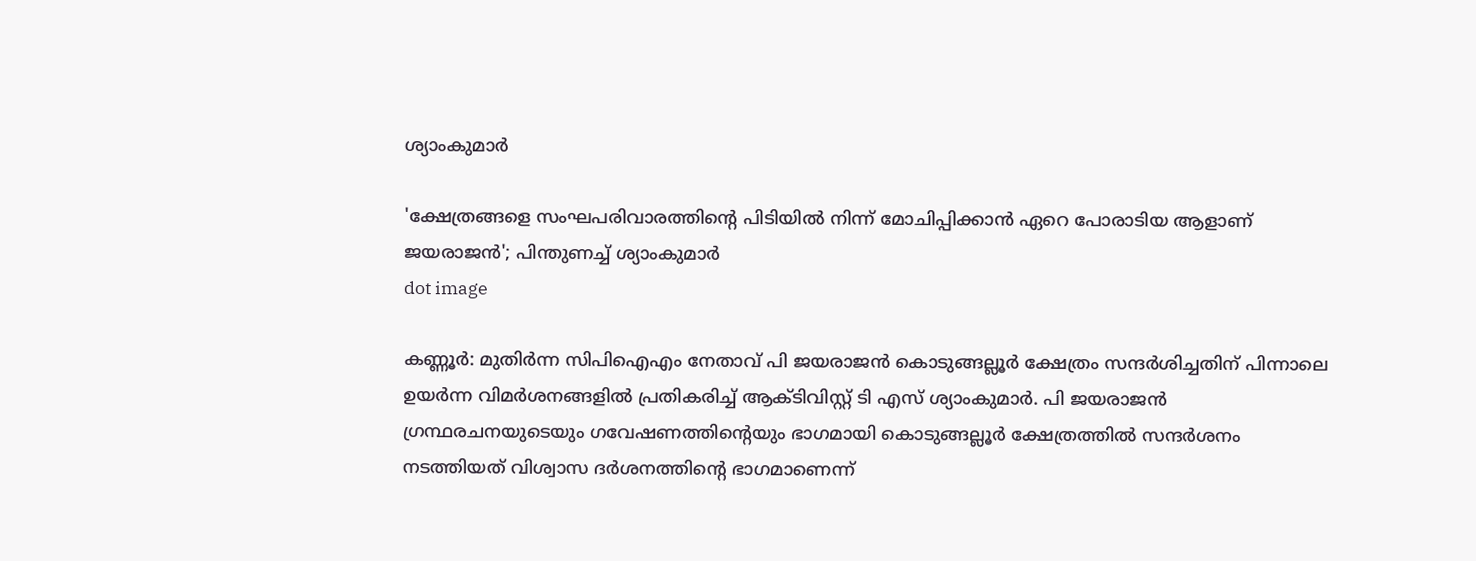ശ്യാംകുമാര്‍

'ക്ഷേത്രങ്ങളെ സംഘപരിവാരത്തിന്റെ പിടിയിൽ നിന്ന് മോചിപ്പിക്കാൻ ഏറെ പോരാടിയ ആളാണ് ജയരാജൻ'; പിന്തുണച്ച് ശ്യാംകുമാർ
dot image

കണ്ണൂര്‍: മുതിര്‍ന്ന സിപിഐഎം നേതാവ് പി ജയരാജന്‍ കൊടുങ്ങല്ലൂര്‍ ക്ഷേത്രം സന്ദര്‍ശിച്ചതിന് പിന്നാലെ ഉയർന്ന വിമര്‍ശനങ്ങളില്‍ പ്രതികരിച്ച് ആക്ടിവിസ്റ്റ് ടി എസ് ശ്യാംകുമാര്‍. പി ജയരാജന്‍ ഗ്രന്ഥരചനയുടെയും ഗവേഷണത്തിന്റെയും ഭാഗമായി കൊടുങ്ങല്ലൂര്‍ ക്ഷേത്രത്തില്‍ സന്ദര്‍ശനം നടത്തിയത് വിശ്വാസ ദര്‍ശനത്തിന്റെ ഭാഗമാണെന്ന്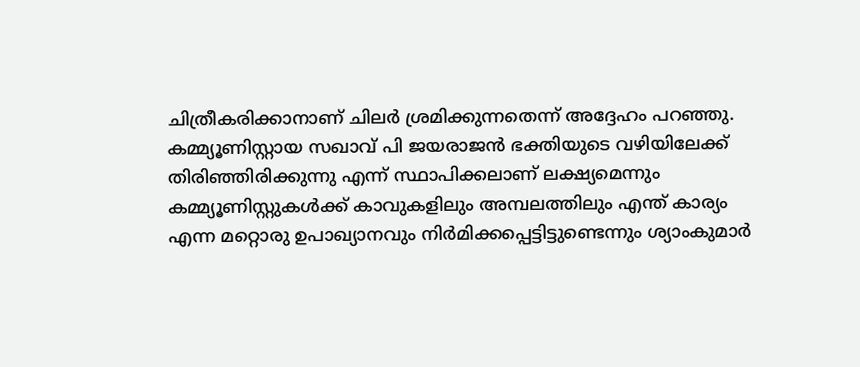ചിത്രീകരിക്കാനാണ് ചിലര്‍ ശ്രമിക്കുന്നതെന്ന് അദ്ദേഹം പറഞ്ഞു. കമ്മ്യൂണിസ്റ്റായ സഖാവ് പി ജയരാജന്‍ ഭക്തിയുടെ വഴിയിലേക്ക് തിരിഞ്ഞിരിക്കുന്നു എന്ന് സ്ഥാപിക്കലാണ് ലക്ഷ്യമെന്നും കമ്മ്യൂണിസ്റ്റുകള്‍ക്ക് കാവുകളിലും അമ്പലത്തിലും എന്ത് കാര്യം എന്ന മറ്റൊരു ഉപാഖ്യാനവും നിര്‍മിക്കപ്പെട്ടിട്ടുണ്ടെന്നും ശ്യാംകുമാര്‍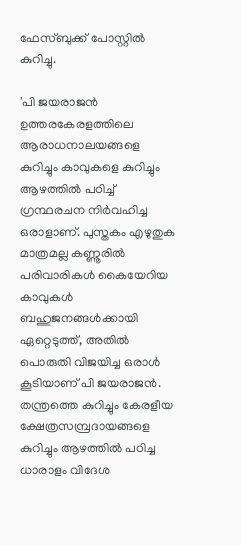ഫേസ്ബുക്ക് പോസ്റ്റില്‍ കുറിച്ചു.

'പി ജയരാജന്‍ ഉത്തരകേരളത്തിലെ ആരാധനാലയങ്ങളെ കുറിച്ചും കാവുകളെ കുറിച്ചും ആഴത്തില്‍ പഠിച്ച് ഗ്രന്ഥരചന നിര്‍വഹിച്ച ഒരാളാണ്. പുസ്തകം എഴുതുക മാത്രമല്ല കണ്ണൂരില്‍ പരിവാരികള്‍ കൈയേറിയ കാവുകള്‍ ബഹുജനങ്ങള്‍ക്കായി ഏറ്റെടുത്ത്, അതില്‍ പൊരുതി വിജയിച്ച ഒരാള്‍ കൂടിയാണ് പി ജയരാജന്‍. തന്ത്രത്തെ കുറിച്ചും കേരളീയ ക്ഷേത്രസമ്പ്രദായങ്ങളെ കുറിച്ചും ആഴത്തില്‍ പഠിച്ച ധാരാളം വിദേശ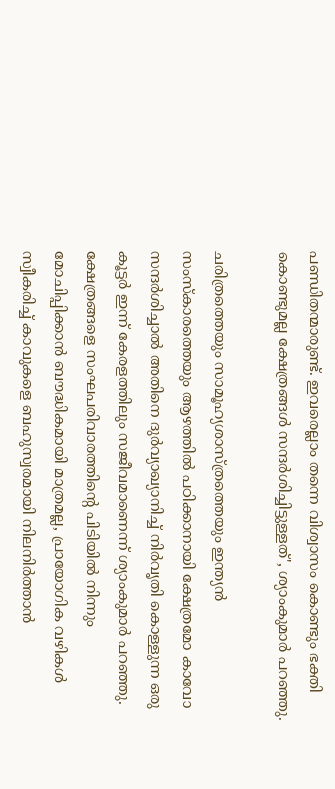പണ്ഡിതന്മാരുണ്ട്. ഇവരെല്ലാം തന്നെ വിശ്വാസം കൊണ്ടും ഭക്തി കൊണ്ടുമല്ല ക്ഷേത്രങ്ങള്‍ സന്ദര്‍ശിച്ചിട്ടുള്ളത്', ശ്യാംകുമാര്‍ പറഞ്ഞു.

ചരിത്രത്തെയും സാമൂഹ്യശാസ്ത്രത്തെയും ഇന്ത്യന്‍ സംസ്‌കാരത്തെയും ആഴത്തില്‍ പഠിക്കാനായി ക്ഷേത്രമോ കാവോ സന്ദര്‍ശിച്ചാല്‍ അതിനെ ദുര്‍വ്യാഖ്യാനിച്ച് നിര്‍വൃതി കൊള്ളുന്ന ഒരു കൂട്ടര്‍ ഇന്ന് കേരളത്തിലും സജീവമാണെന്ന് ശ്യാംകുമാര്‍ പറഞ്ഞു. ക്ഷേത്രങ്ങളെ സംഘപരിവാരത്തിന്റെ പിടിയില്‍ നിന്നും മോചിപ്പിക്കാന്‍ ബൗദ്ധികമായി മാത്രമല്ല, പ്രായോഗിക വഴികള്‍ സ്വീകരിച്ച് കാവുകളെ ബഹുസ്വരമായി നിലനിര്‍ത്താന്‍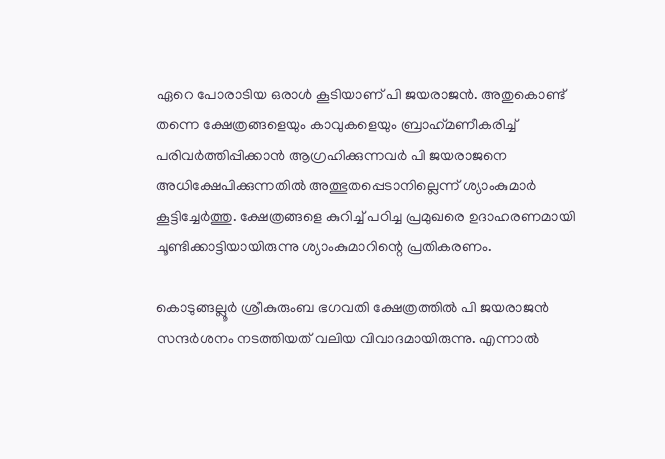ഏറെ പോരാടിയ ഒരാള്‍ കൂടിയാണ് പി ജയരാജന്‍. അതുകൊണ്ട് തന്നെ ക്ഷേത്രങ്ങളെയും കാവുകളെയും ബ്രാഹ്‌മണീകരിച്ച് പരിവര്‍ത്തിപ്പിക്കാന്‍ ആഗ്രഹിക്കുന്നവര്‍ പി ജയരാജനെ അധിക്ഷേപിക്കുന്നതില്‍ അത്ഭുതപ്പെടാനില്ലെന്ന് ശ്യാംകുമാര്‍ കൂട്ടിച്ചേര്‍ത്തു. ക്ഷേത്രങ്ങളെ കുറിച്ച് പഠിച്ച പ്രമുഖരെ ഉദാഹരണമായി ചൂണ്ടിക്കാട്ടിയായിരുന്നു ശ്യാംകുമാറിന്റെ പ്രതികരണം.

കൊടുങ്ങല്ലൂര്‍ ശ്രീകുരുംബ ഭഗവതി ക്ഷേത്രത്തില്‍ പി ജയരാജന്‍ സന്ദര്‍ശനം നടത്തിയത് വലിയ വിവാദമായിരുന്നു. എന്നാല്‍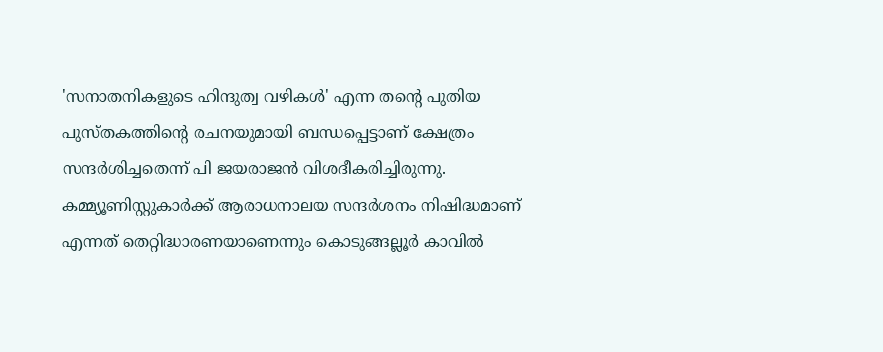'സനാതനികളുടെ ഹിന്ദുത്വ വഴികള്‍' എന്ന തന്റെ പുതിയ പുസ്തകത്തിന്റെ രചനയുമായി ബന്ധപ്പെട്ടാണ് ക്ഷേത്രം സന്ദര്‍ശിച്ചതെന്ന് പി ജയരാജന്‍ വിശദീകരിച്ചിരുന്നു. കമ്മ്യൂണിസ്റ്റുകാര്‍ക്ക് ആരാധനാലയ സന്ദര്‍ശനം നിഷിദ്ധമാണ് എന്നത് തെറ്റിദ്ധാരണയാണെന്നും കൊടുങ്ങല്ലൂര്‍ കാവില്‍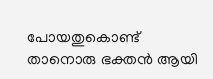പോയതുകൊണ്ട് താനൊരു ഭക്തന്‍ ആയി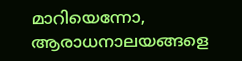മാറിയെന്നോ, ആരാധനാലയങ്ങളെ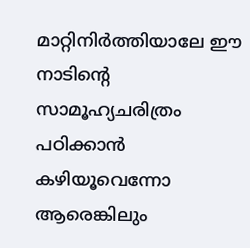മാറ്റിനിര്‍ത്തിയാലേ ഈ നാടിന്റെ സാമൂഹ്യചരിത്രം പഠിക്കാന്‍ കഴിയൂവെന്നോ ആരെങ്കിലും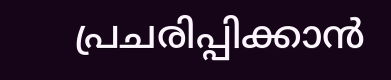പ്രചരിപ്പിക്കാന്‍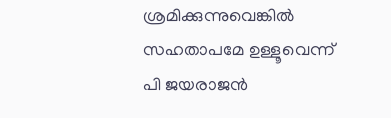ശ്രമിക്കുന്നുവെങ്കില്‍ സഹതാപമേ ഉള്ളൂവെന്ന് പി ജയരാജന്‍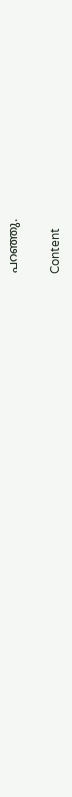പറഞ്ഞു.

Content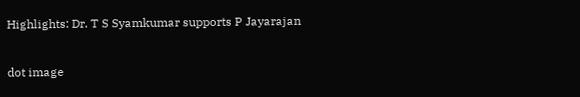Highlights: Dr. T S Syamkumar supports P Jayarajan

dot image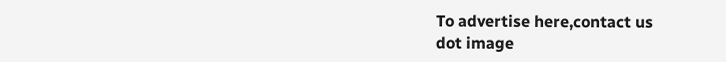To advertise here,contact us
dot image